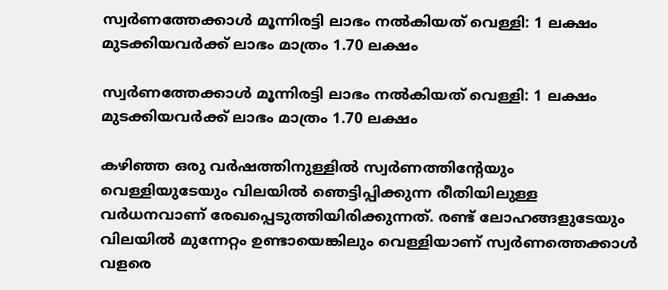സ്വര്‍ണത്തേക്കാള്‍ മൂന്നിരട്ടി ലാഭം നല്‍കിയത് വെള്ളി: 1 ലക്ഷം മുടക്കിയവര്‍ക്ക് ലാഭം മാത്രം 1.70 ലക്ഷം

സ്വര്‍ണത്തേക്കാള്‍ മൂന്നിരട്ടി ലാഭം നല്‍കിയത് വെള്ളി: 1 ലക്ഷം മുടക്കിയവര്‍ക്ക് ലാഭം മാത്രം 1.70 ലക്ഷം

കഴിഞ്ഞ ഒരു വര്‍ഷത്തിനുള്ളില്‍ സ്വര്‍ണത്തിന്റേയും വെള്ളിയുടേയും വിലയില്‍ ഞെട്ടിപ്പിക്കുന്ന രീതിയിലുള്ള വര്‍ധനവാണ് രേഖപ്പെടുത്തിയിരിക്കുന്നത്. രണ്ട് ലോഹങ്ങളുടേയും വിലയില്‍ മുന്നേറ്റം ഉണ്ടായെങ്കിലും വെള്ളിയാണ് സ്വര്‍ണത്തെക്കാള്‍ വളരെ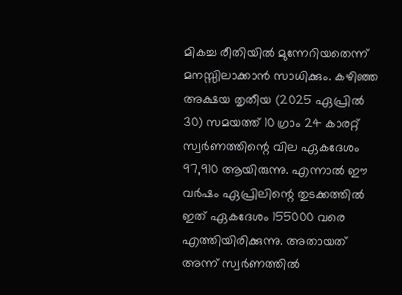മികച്ച രീതിയില്‍ മുന്നേറിയതെന്ന് മനസ്സിലാക്കാന്‍ സാധിക്കും. കഴിഞ്ഞ അക്ഷയ തൃതീയ (2025 ഏപ്രില്‍ 30) സമയത്ത് 10 ഗ്രാം 24 കാരറ്റ് സ്വര്‍ണത്തിന്റെ വില ഏകദേശം 97,910 ആയിരുന്നു. എന്നാല്‍ ഈ വര്‍ഷം ഏപ്രിലിന്റെ തുടക്കത്തില്‍ ഇത് ഏകദേശം 155000 വരെ എത്തിയിരിക്കുന്നു. അതായത് അന്ന് സ്വര്‍ണത്തില്‍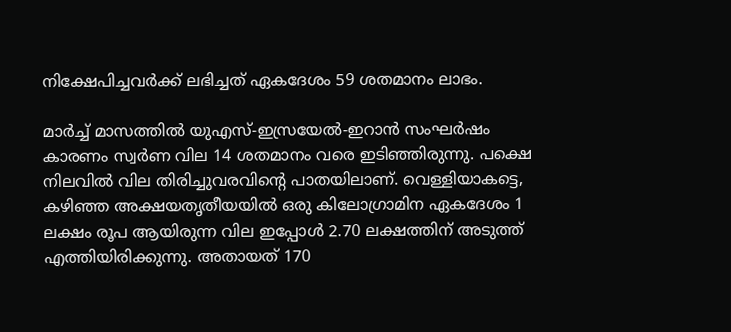നിക്ഷേപിച്ചവര്‍ക്ക് ലഭിച്ചത് ഏകദേശം 59 ശതമാനം ലാഭം.

മാര്‍ച്ച് മാസത്തില്‍ യുഎസ്-ഇസ്രയേല്‍-ഇറാന്‍ സംഘര്‍ഷം കാരണം സ്വര്‍ണ വില 14 ശതമാനം വരെ ഇടിഞ്ഞിരുന്നു. പക്ഷെ നിലവില്‍ വില തിരിച്ചുവരവിന്റെ പാതയിലാണ്. വെള്ളിയാകട്ടെ, കഴിഞ്ഞ അക്ഷയതൃതീയയില്‍ ഒരു കിലോഗ്രാമിന ഏകദേശം 1 ലക്ഷം രൂപ ആയിരുന്ന വില ഇപ്പോള്‍ 2.70 ലക്ഷത്തിന് അടുത്ത് എത്തിയിരിക്കുന്നു. അതായത് 170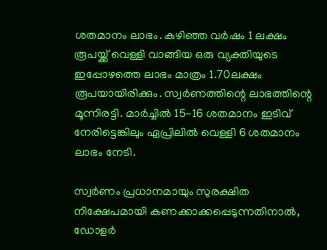ശതമാനം ലാഭം. കഴിഞ്ഞ വര്‍ഷം 1 ലക്ഷം രൂപയ്ക്ക് വെള്ളി വാങ്ങിയ ഒരു വ്യക്തിയുടെ ഇപ്പോഴത്തെ ലാഭം മാത്രം 1.70ലക്ഷം രൂപയായിരിക്കും. സ്വര്‍ണത്തിന്റെ ലാഭത്തിന്റെ മൂന്നിരട്ടി. മാര്‍ച്ചില്‍ 15-16 ശതമാനം ഇടിവ് നേരിട്ടെങ്കിലും ഏപ്രിലില്‍ വെള്ളി 6 ശതമാനം ലാഭം നേടി.

സ്വര്‍ണം പ്രധാനമായും സുരക്ഷിത നിക്ഷേപമായി കണക്കാക്കപ്പെടുന്നതിനാല്‍, ഡോളര്‍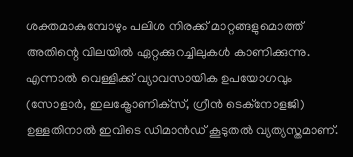ശക്തമാകുമ്പോഴും പലിശ നിരക്ക് മാറ്റങ്ങളുമൊത്ത് അതിന്റെ വിലയില്‍ ഏറ്റക്കുറച്ചിലുകള്‍ കാണിക്കുന്നു. എന്നാല്‍ വെള്ളിക്ക് വ്യാവസായിക ഉപയോഗവും (സോളാര്‍, ഇലക്ട്രോണിക്‌സ്, ഗ്രീന്‍ ടെക്‌നോളജി) ഉള്ളതിനാല്‍ ഇവിടെ ഡിമാന്‍ഡ് കൂടുതല്‍ വ്യത്യസ്തമാണ്.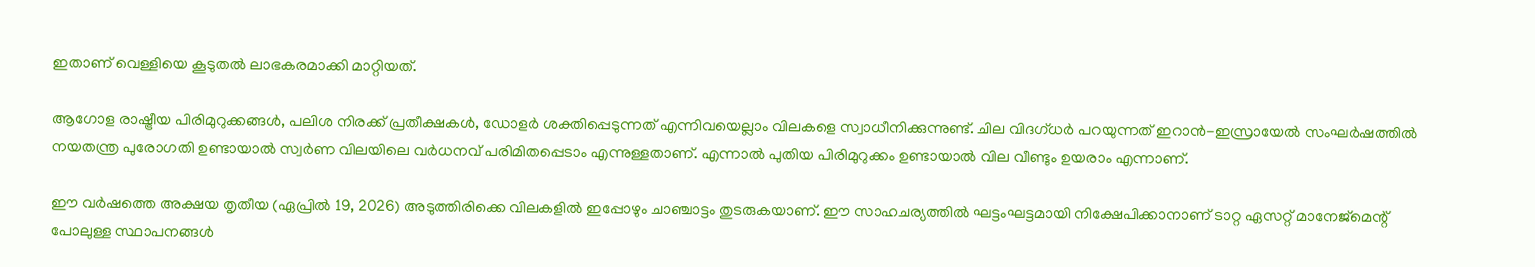ഇതാണ് വെള്ളിയെ കൂടുതല്‍ ലാഭകരമാക്കി മാറ്റിയത്.

ആഗോള രാഷ്ട്രീയ പിരിമുറുക്കങ്ങള്‍, പലിശ നിരക്ക് പ്രതീക്ഷകള്‍, ഡോളര്‍ ശക്തിപ്പെടുന്നത് എന്നിവയെല്ലാം വിലകളെ സ്വാധീനിക്കുന്നുണ്ട്. ചില വിദഗ്ധര്‍ പറയുന്നത് ഇറാന്‍-ഇസ്രായേല്‍ സംഘര്‍ഷത്തില്‍ നയതന്ത്ര പുരോഗതി ഉണ്ടായാല്‍ സ്വര്‍ണ വിലയിലെ വര്‍ധനവ് പരിമിതപ്പെടാം എന്നുള്ളതാണ്. എന്നാല്‍ പുതിയ പിരിമുറുക്കം ഉണ്ടായാല്‍ വില വീണ്ടും ഉയരാം എന്നാണ്.

ഈ വര്‍ഷത്തെ അക്ഷയ തൃതീയ (ഏപ്രില്‍ 19, 2026) അടുത്തിരിക്കെ വിലകളില്‍ ഇപ്പോഴും ചാഞ്ചാട്ടം തുടരുകയാണ്. ഈ സാഹചര്യത്തില്‍ ഘട്ടംഘട്ടമായി നിക്ഷേപിക്കാനാണ് ടാറ്റ ഏസറ്റ് മാനേജ്‌മെന്റ് പോലുള്ള സ്ഥാപനങ്ങള്‍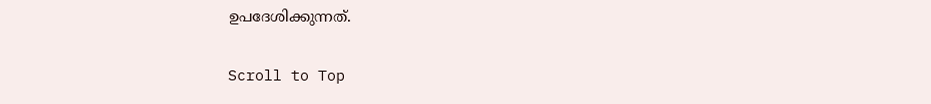ഉപദേശിക്കുന്നത്.

Scroll to Top